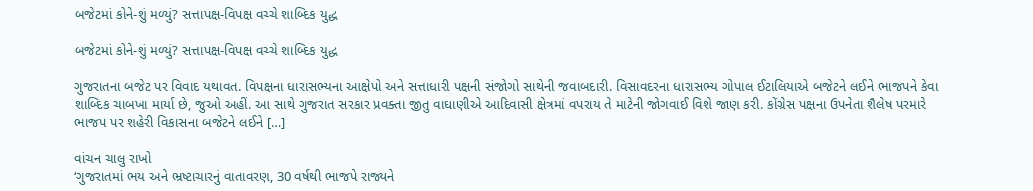બજેટમાં કોને-શું મળ્યું? સત્તાપક્ષ-વિપક્ષ વચ્ચે શાબ્દિક યુદ્ધ

બજેટમાં કોને-શું મળ્યું? સત્તાપક્ષ-વિપક્ષ વચ્ચે શાબ્દિક યુદ્ધ

ગુજરાતના બજેટ પર વિવાદ યથાવત. વિપક્ષના ધારાસભ્યના આક્ષેપો અને સત્તાધારી પક્ષની સંજોગો સાથેની જવાબદારી. વિસાવદરના ધારાસભ્ય ગોપાલ ઈટાલિયાએ બજેટને લઈને ભાજપને કેવા શાબ્દિક ચાબખા માર્યા છે, જુઓ અહીં. આ સાથે ગુજરાત સરકાર પ્રવક્તા જીતુ વાઘાણીએ આદિવાસી ક્ષેત્રમાં વપરાય તે માટેની જોગવાઈ વિશે જાણ કરી. કોંગ્રેસ પક્ષના ઉપનેતા શૈલેષ પરમારે ભાજપ પર શહેરી વિકાસના બજેટને લઈને […]

વાંચન ચાલુ રાખો
‘ગુજરાતમાં ભય અને ભ્રષ્ટાચારનું વાતાવરણ, 30 વર્ષથી ભાજપે રાજ્યને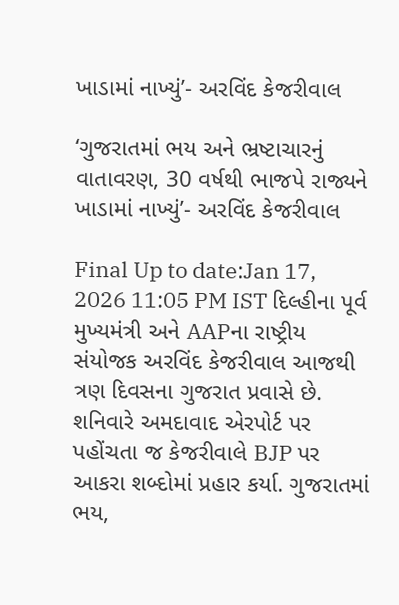ખાડામાં નાખ્યું’- અરવિંદ કેજરીવાલ

‘ગુજરાતમાં ભય અને ભ્રષ્ટાચારનું વાતાવરણ, 30 વર્ષથી ભાજપે રાજ્યને ખાડામાં નાખ્યું’- અરવિંદ કેજરીવાલ

Final Up to date:Jan 17, 2026 11:05 PM IST દિલ્હીના પૂર્વ મુખ્યમંત્રી અને AAPના રાષ્ટ્રીય સંયોજક અરવિંદ કેજરીવાલ આજથી ત્રણ દિવસના ગુજરાત પ્રવાસે છે. શનિવારે અમદાવાદ એરપોર્ટ પર પહોંચતા જ કેજરીવાલે BJP પર આકરા શબ્દોમાં પ્રહાર કર્યા. ગુજરાતમાં ભય,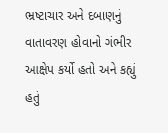ભ્રષ્ટાચાર અને દબાણનું વાતાવરણ હોવાનો ગંભીર આક્ષેપ કર્યો હતો અને કહ્યું હતું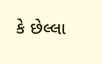કે છેલ્લા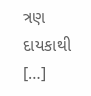ત્રણ દાયકાથી […]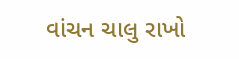વાંચન ચાલુ રાખો